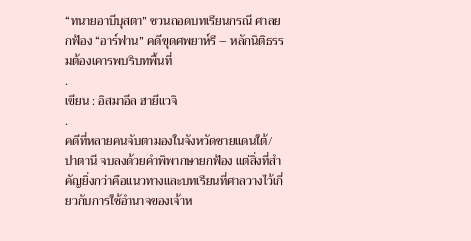“ทนายอาบีบุสตา” ชวนถอดบทเรียนกรณี ศาลยกฟ้อง “อาร์ฟาน” คดีขุดศพยาห์รี – หลักนิติธรรมต้องเคารพบริบทพื้นที่
.
เขียน : อิสมาอีล ฮายีแวจิ
.
คดีที่หลายคนจับตามองในจังหวัดชายแดนใต้/ปาตานี จบลงด้วยคำพิพากษายกฟ้อง แต่สิ่งที่สำคัญยิ่งกว่าคือแนวทางและบทเรียนที่ศาลวางไว้เกี่ยวกับการใช้อำนาจของเจ้าห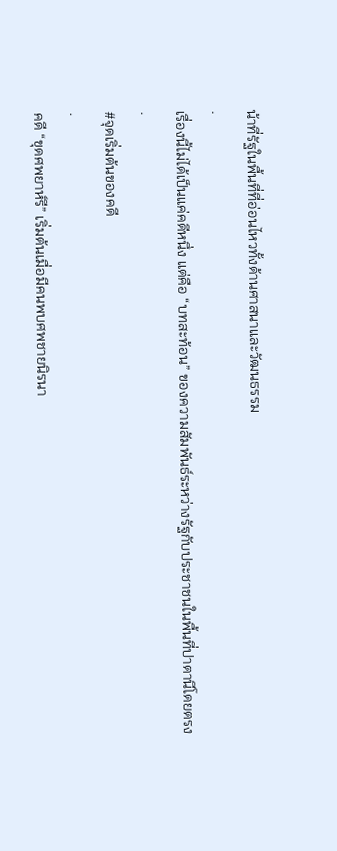น้าที่รัฐในพื้นที่ที่อ่อนไหวทั้งด้านศาสนาและวัฒนธรรม
.
เรื่องนี้ไม่ได้เป็นแค่คดีหนึ่ง แต่คือ “บทสะท้อน” ของความสัมพันธ์ระหว่างรัฐกับประชาชนในพื้นที่ปาตานีโดยตรง
.
#จุดเริ่มต้นของคดี
.
คดี “ขุดศพยาห์รี” เริ่มต้นเมื่อมีคนพบศพชายนิรนา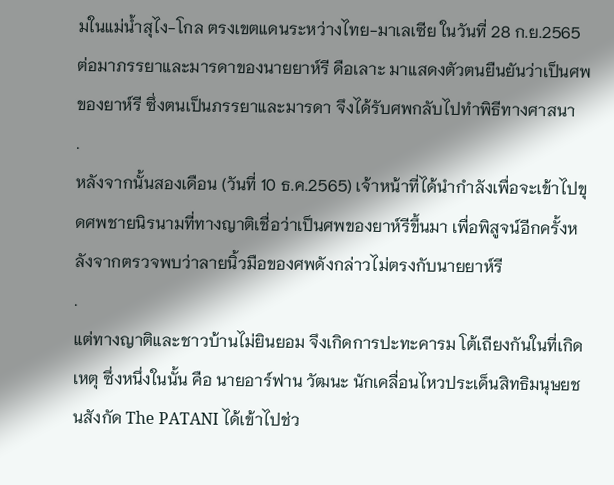มในแม่น้ำสุไง-โกล ตรงเขตแดนระหว่างไทย-มาเลเซีย ในวันที่ 28 ก.ย.2565 ต่อมาภรรยาและมารดาของนายยาห์รี ดือเลาะ มาแสดงตัวตนยืนยันว่าเป็นศพของยาห์รี ซึ่งตนเป็นภรรยาและมารดา จึงได้รับศพกลับไปทำพิธีทางศาสนา
.
หลังจากนั้นสองเดือน (วันที่ 10 ธ.ค.2565) เจ้าหน้าที่ได้นำกำลังเพื่อจะเข้าไปขุดศพชายนิรนามที่ทางญาติเชื่อว่าเป็นศพของยาห์รีขึ้นมา เพื่อพิสูจน์อีกครั้งหลังจากตรวจพบว่าลายนิ้วมือของศพดังกล่าวไม่ตรงกับนายยาห์รี
.
แต่ทางญาติและชาวบ้านไม่ยินยอม จึงเกิดการปะทะคารม โต้เถียงกันในที่เกิดเหตุ ซึ่งหนึ่งในนั้น คือ นายอาร์ฟาน วัฒนะ นักเคลื่อนไหวประเด็นสิทธิมนุษยชนสังกัด The PATANI ได้เข้าไปช่ว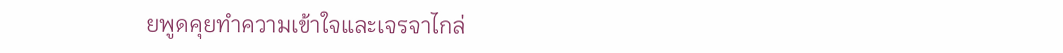ยพูดคุยทำความเข้าใจและเจรจาไกล่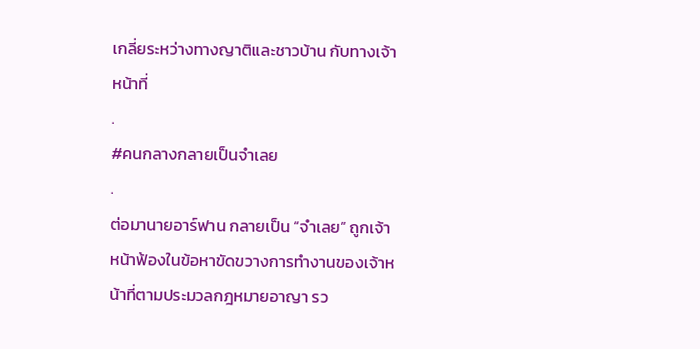เกลี่ยระหว่างทางญาติและชาวบ้าน กับทางเจ้าหน้าที่
.
#คนกลางกลายเป็นจำเลย
.
ต่อมานายอาร์ฟาน กลายเป็น “จำเลย” ถูกเจ้าหน้าฟ้องในข้อหาขัดขวางการทำงานของเจ้าหน้าที่ตามประมวลกฎหมายอาญา รว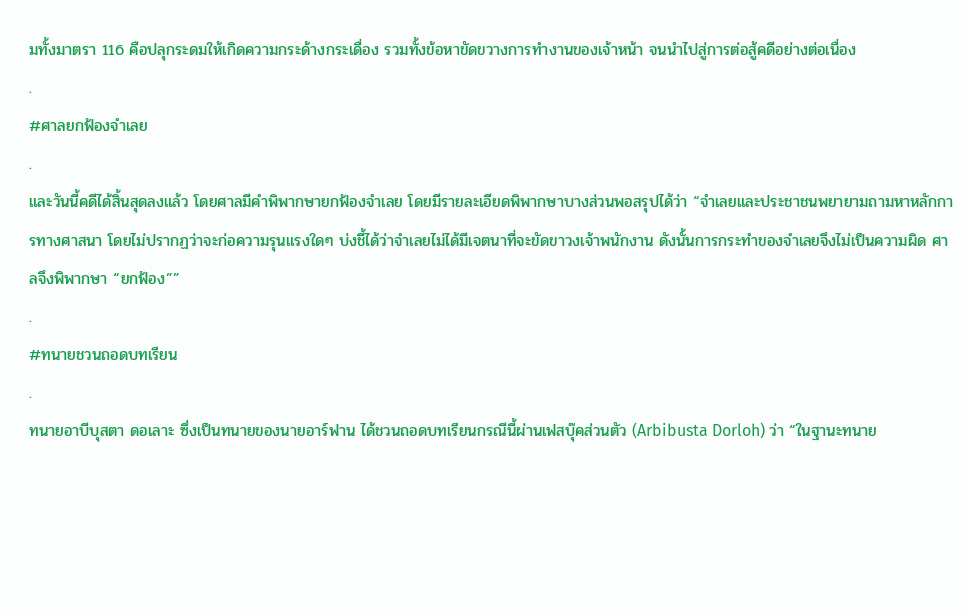มทั้งมาตรา 116 คือปลุกระดมให้เกิดความกระด้างกระเดื่อง รวมทั้งข้อหาขัดขวางการทำงานของเจ้าหน้า จนนำไปสู่การต่อสู้คดีอย่างต่อเนื่อง
.
#ศาลยกฟ้องจำเลย
.
และวันนี้คดีได้สิ้นสุดลงแล้ว โดยศาลมีคำพิพากษายกฟ้องจำเลย โดยมีรายละเอียดพิพากษาบางส่วนพอสรุปได้ว่า “จำเลยและประชาชนพยายามถามหาหลักการทางศาสนา โดยไม่ปรากฏว่าจะก่อความรุนแรงใดๆ บ่งชี้ได้ว่าจำเลยไม่ได้มีเจตนาที่จะขัดขาวงเจ้าพนักงาน ดังนั้นการกระทำของจำเลยจึงไม่เป็นความผิด ศาลจึงพิพากษา “ยกฟ้อง””
.
#ทนายชวนถอดบทเรียน
.
ทนายอาบีบุสตา ดอเลาะ ซึ่งเป็นทนายของนายอาร์ฟาน ได้ชวนถอดบทเรียนกรณีนี้ผ่านเฟสบุ๊คส่วนตัว (Arbibusta Dorloh) ว่า “ในฐานะทนาย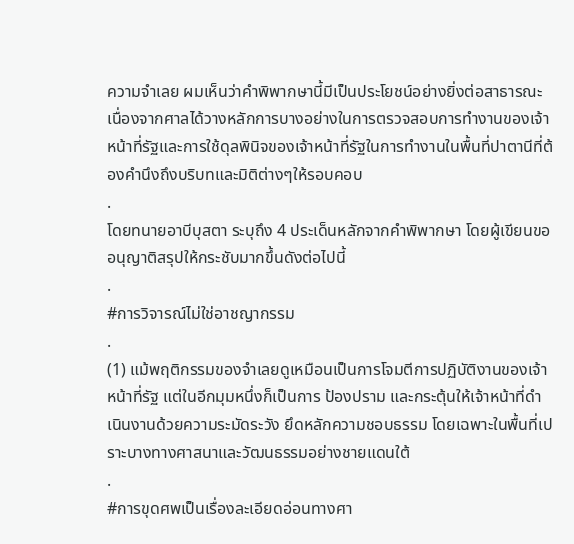ความจำเลย ผมเห็นว่าคำพิพากษานี้มีเป็นประโยชน์อย่างยิ่งต่อสาธารณะ เนื่องจากศาลได้วางหลักการบางอย่างในการตรวจสอบการทำงานของเจ้าหน้าที่รัฐและการใช้ดุลพินิจของเจ้าหน้าที่รัฐในการทำงานในพื้นที่ปาตานีที่ต้องคำนึงถึงบริบทและมิติต่างๆให้รอบคอบ
.
โดยทนายอาบีบุสตา ระบุถึง 4 ประเด็นหลักจากคำพิพากษา โดยผู้เขียนขออนุญาติสรุปให้กระชับมากขึ้นดังต่อไปนี้
.
#การวิจารณ์ไม่ใช่อาชญากรรม
.
(1) แม้พฤติกรรมของจำเลยดูเหมือนเป็นการโจมตีการปฏิบัติงานของเจ้าหน้าที่รัฐ แต่ในอีกมุมหนึ่งก็เป็นการ ป้องปราม และกระตุ้นให้เจ้าหน้าที่ดำเนินงานด้วยความระมัดระวัง ยึดหลักความชอบธรรม โดยเฉพาะในพื้นที่เปราะบางทางศาสนาและวัฒนธรรมอย่างชายแดนใต้
.
#การขุดศพเป็นเรื่องละเอียดอ่อนทางศา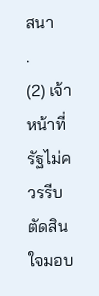สนา
.
(2) เจ้าหน้าที่รัฐไม่ควรรีบตัดสินใจมอบ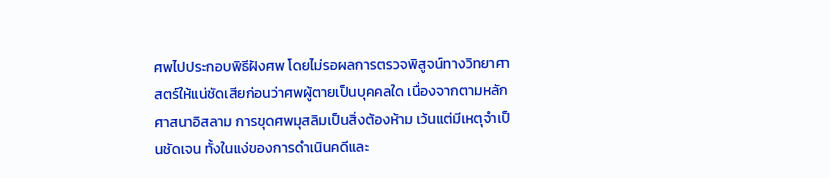ศพไปประกอบพิธีฝังศพ โดยไม่รอผลการตรวจพิสูจน์ทางวิทยาศาสตร์ให้แน่ชัดเสียก่อนว่าศพผู้ตายเป็นบุคคลใด เนื่องจากตามหลักศาสนาอิสลาม การขุดศพมุสลิมเป็นสิ่งต้องห้าม เว้นแต่มีเหตุจำเป็นชัดเจน ทั้งในแง่ของการดำเนินคดีและ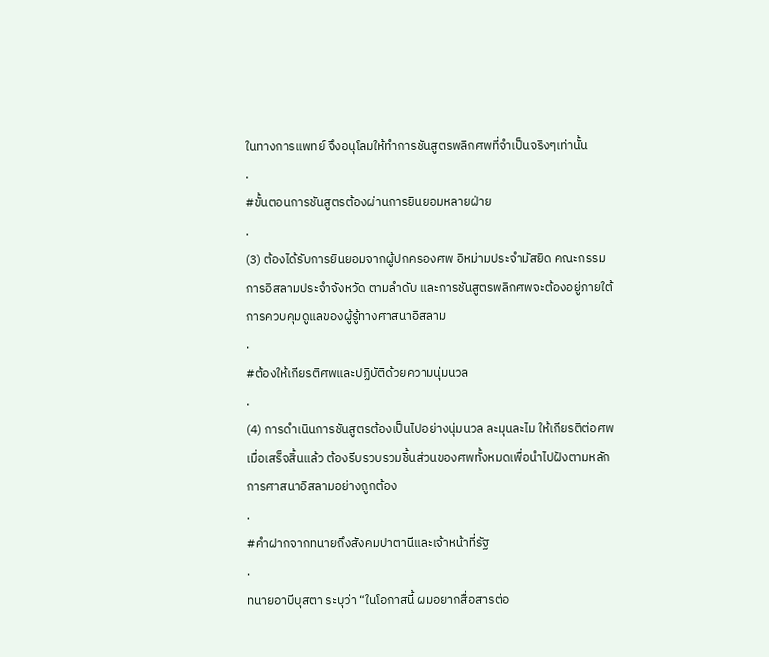ในทางการแพทย์ จึงอนุโลมให้ทำการชันสูตรพลิกศพที่จำเป็นจริงๆเท่านั้น
.
#ขั้นตอนการชันสูตรต้องผ่านการยินยอมหลายฝ่าย
.
(3) ต้องได้รับการยินยอมจากผู้ปกครองศพ อิหม่ามประจำมัสยิด คณะกรรมการอิสลามประจำจังหวัด ตามลำดับ และการชันสูตรพลิกศพจะต้องอยู่ภายใต้การควบคุมดูแลของผู้รู้ทางศาสนาอิสลาม
.
#ต้องให้เกียรติศพและปฏิบัติด้วยความนุ่มนวล
.
(4) การดำเนินการชันสูตรต้องเป็นไปอย่างนุ่มนวล ละมุนละไม ให้เกียรติต่อศพ เมื่อเสร็จสิ้นแล้ว ต้องรีบรวบรวมชิ้นส่วนของศพทั้งหมดเพื่อนำไปฝังตามหลักการศาสนาอิสลามอย่างถูกต้อง
.
#คำฝากจากทนายถึงสังคมปาตานีและเจ้าหน้าที่รัฐ
.
ทนายอาบีบุสตา ระบุว่า “ในโอกาสนี้ ผมอยากสื่อสารต่อ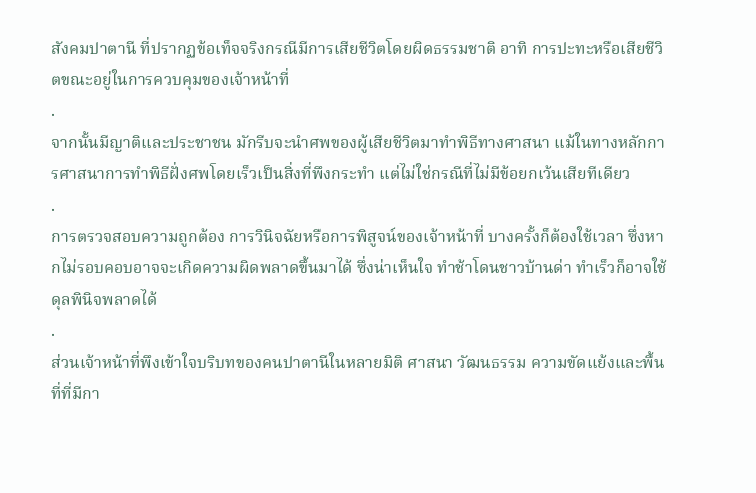สังคมปาตานี ที่ปรากฏข้อเท็จจริงกรณีมีการเสียชีวิตโดยผิดธรรมชาติ อาทิ การปะทะหรือเสียชีวิตขณะอยู่ในการควบคุมของเจ้าหน้าที่
.
จากนั้นมีญาติและประชาชน มักรีบจะนำศพของผู้เสียชีวิตมาทำพิธีทางศาสนา แม้ในทางหลักการศาสนาการทำพิธีฝั่งศพโดยเร็วเป็นสิ่งที่พึงกระทำ แต่ไม่ใช่กรณีที่ไม่มีข้อยกเว้นเสียทีเดียว
.
การตรวจสอบความถูกต้อง การวินิจฉัยหรือการพิสูจน์ของเจ้าหน้าที่ บางครั้งก็ต้องใช้เวลา ซึ่งหากไม่รอบคอบอาจจะเกิดความผิดพลาดขึ้นมาได้ ซึ่งน่าเห็นใจ ทำช้าโดนชาวบ้านด่า ทำเร็วก็อาจใช้ดุลพินิจพลาดได้
.
ส่วนเจ้าหน้าที่พึงเข้าใจบริบทของคนปาตานีในหลายมิติ ศาสนา วัฒนธรรม ความขัดแย้งและพื้นที่ที่มีกา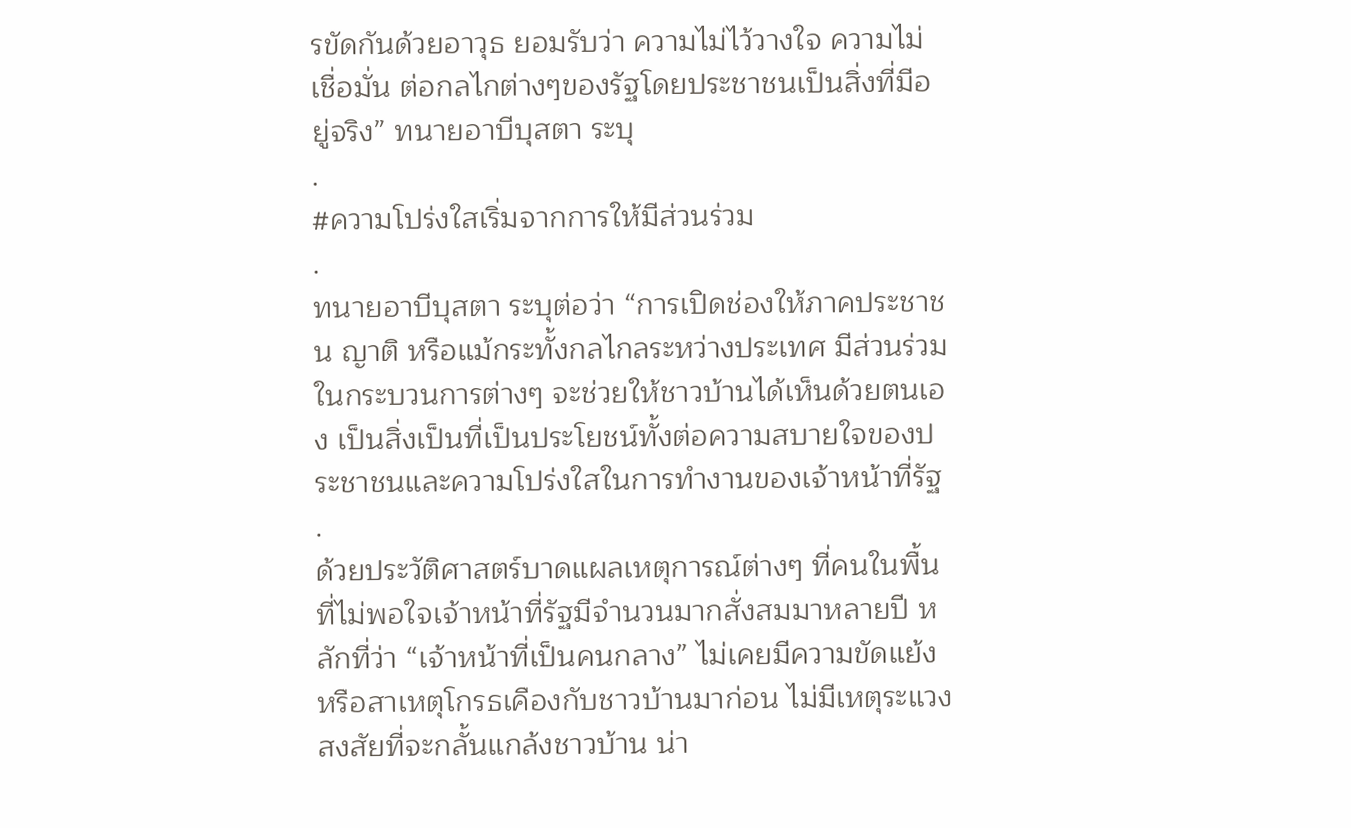รขัดกันด้วยอาวุธ ยอมรับว่า ความไม่ไว้วางใจ ความไม่เชื่อมั่น ต่อกลไกต่างๆของรัฐโดยประชาชนเป็นสิ่งที่มีอยู่จริง” ทนายอาบีบุสตา ระบุ
.
#ความโปร่งใสเริ่มจากการให้มีส่วนร่วม
.
ทนายอาบีบุสตา ระบุต่อว่า “การเปิดช่องให้ภาคประชาชน ญาติ หรือแม้กระทั้งกลไกลระหว่างประเทศ มีส่วนร่วมในกระบวนการต่างๆ จะช่วยให้ชาวบ้านได้เห็นด้วยตนเอง เป็นสิ่งเป็นที่เป็นประโยชน์ทั้งต่อความสบายใจของประชาชนและความโปร่งใสในการทำงานของเจ้าหน้าที่รัฐ
.
ด้วยประวัติศาสตร์บาดแผลเหตุการณ์ต่างๆ ที่คนในพื้นที่ไม่พอใจเจ้าหน้าที่รัฐมีจำนวนมากสั่งสมมาหลายปี หลักที่ว่า “เจ้าหน้าที่เป็นคนกลาง” ไม่เคยมีความขัดแย้งหรือสาเหตุโกรธเคืองกับชาวบ้านมาก่อน ไม่มีเหตุระแวงสงสัยที่จะกลั้นแกล้งชาวบ้าน น่า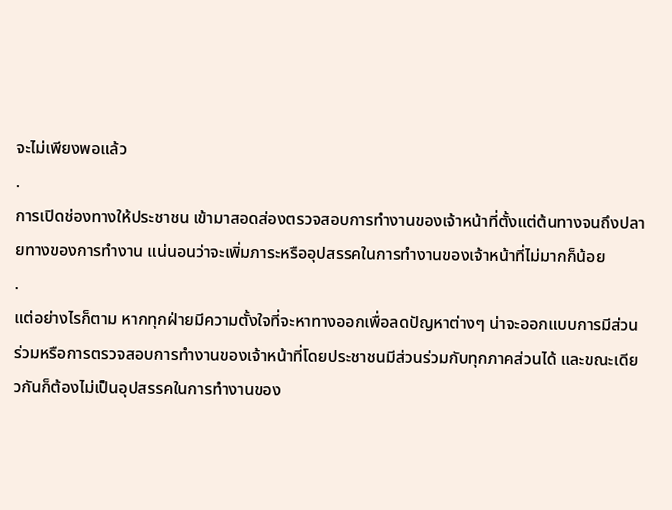จะไม่เพียงพอแล้ว
.
การเปิดช่องทางให้ประชาชน เข้ามาสอดส่องตรวจสอบการทำงานของเจ้าหน้าที่ตั้งแต่ต้นทางจนถึงปลายทางของการทำงาน แน่นอนว่าจะเพิ่มภาระหรืออุปสรรคในการทำงานของเจ้าหน้าที่ไม่มากก็น้อย
.
แต่อย่างไรก็ตาม หากทุกฝ่ายมีความตั้งใจที่จะหาทางออกเพื่อลดปัญหาต่างๆ น่าจะออกแบบการมีส่วนร่วมหรือการตรวจสอบการทำงานของเจ้าหน้าที่โดยประชาชนมีส่วนร่วมกับทุกภาคส่วนได้ และขณะเดียวกันก็ต้องไม่เป็นอุปสรรคในการทำงานของ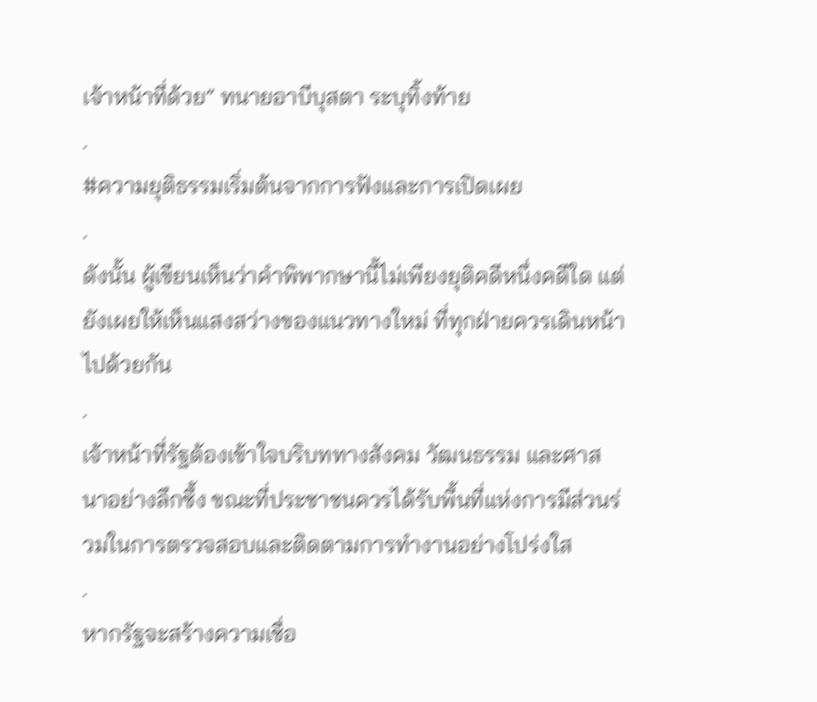เจ้าหน้าที่ด้วย” ทนายอาบีบุสตา ระบุทิ้งท้าย
.
#ความยุติธรรมเริ่มต้นจากการฟังและการเปิดเผย
.
ดังนั้น ผู้เขียนเห็นว่าคำพิพากษานี้ไม่เพียงยุติคดีหนึ่งคดีใด แต่ยังเผยให้เห็นแสงสว่างของแนวทางใหม่ ที่ทุกฝ่ายควรเดินหน้าไปด้วยกัน
.
เจ้าหน้าที่รัฐต้องเข้าใจบริบททางสังคม วัฒนธรรม และศาสนาอย่างลึกซึ้ง ขณะที่ประชาชนควรได้รับพื้นที่แห่งการมีส่วนร่วมในการตรวจสอบและติดตามการทำงานอย่างโปร่งใส
.
หากรัฐจะสร้างความเชื่อ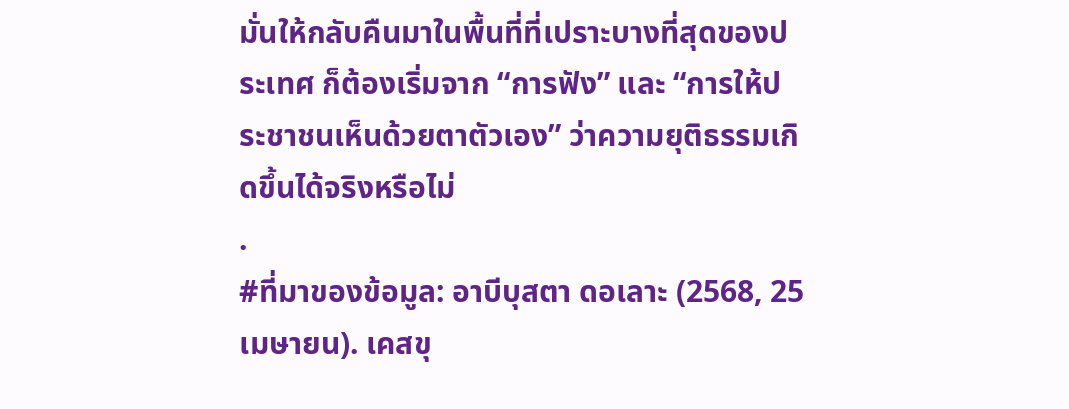มั่นให้กลับคืนมาในพื้นที่ที่เปราะบางที่สุดของประเทศ ก็ต้องเริ่มจาก “การฟัง” และ “การให้ประชาชนเห็นด้วยตาตัวเอง” ว่าความยุติธรรมเกิดขึ้นได้จริงหรือไม่
.
#ที่มาของข้อมูล: อาบีบุสตา ดอเลาะ (2568, 25 เมษายน). เคสขุ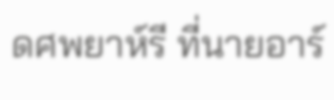ดศพยาห์รี ที่นายอาร์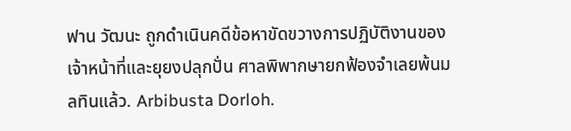ฟาน วัฒนะ ถูกดำเนินคดีข้อหาขัดขวางการปฏิบัติงานของเจ้าหน้าที่และยุยงปลุกปั่น ศาลพิพากษายกฟ้องจำเลยพ้นมลทินแล้ว. Arbibusta Dorloh.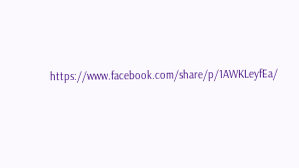https://www.facebook.com/share/p/1AWKLeyfEa/